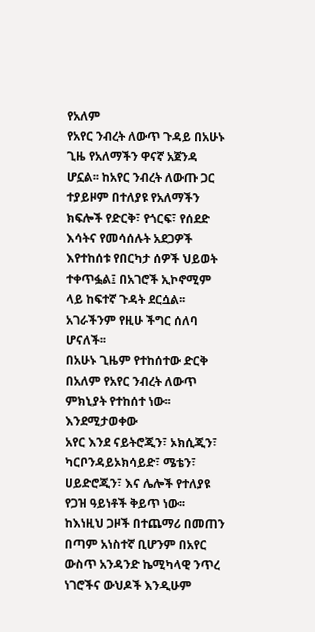የአለም
የአየር ንብረት ለውጥ ጉዳይ በአሁኑ ጊዜ የአለማችን ዋናኛ አጀንዳ
ሆኗል፡፡ ከአየር ንብረት ለውጡ ጋር ተያይዞም በተለያዩ የአለማችን ክፍሎች የድርቅ፣ የጎርፍ፣ የሰደድ እሳትና የመሳሰሉት አደጋዎች
እየተከሰቱ የበርካታ ሰዎች ህይወት ተቀጥፏል፤ በአገሮች ኢኮኖሚም ላይ ከፍተኛ ጉዳት ደርሷል፡፡ አገራችንም የዚሁ ችግር ሰለባ ሆናለች፡፡
በአሁኑ ጊዜም የተከሰተው ድርቅ በአለም የአየር ንብረት ለውጥ ምክኒያት የተከሰተ ነው፡፡
እንደሚታወቀው
አየር እንደ ናይትሮጂን፣ ኦክሲጂን፣ ካርቦንዳይኦክሳይድ፣ ሜቴን፣ ሀይድሮጂን፣ እና ሌሎች የተለያዩ የጋዝ ዓይነቶች ቅይጥ ነው፡፡
ከእነዚህ ጋዞች በተጨማሪ በመጠን በጣም አነስተኛ ቢሆንም በአየር ውስጥ አንዳንድ ኬሚካላዊ ንጥረ ነገሮችና ውህዶች እንዲሁም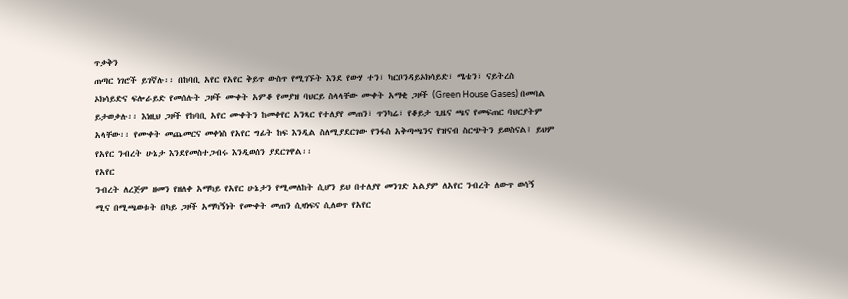ጥቃቅን
ጠጣር ነገሮች ይገኛሉ፡፡ በከባቢ አየር የአየር ቅይጥ ውስጥ የሚገኙት እንደ የውሃ ተን፣ ካርቦንዳይኦክሳይድ፣ ሜቴን፣ ናይትረስ
ኦክሳይድና ፍሎራይድ የመሰሉት ጋዞች ሙቀት አምቆ የመያዝ ባህርይ ስላላቸው ሙቀት አማቂ ጋዞች (Green House Gases) በመባል
ይታወቃሉ፡፡ እነዚህ ጋዞች የከባቢ አየር ሙቀትን ከመቀየር አንጻር የተለያየ መጠን፣ ጥንካሬ፣ የቆይታ ጊዜና ጫና የመፍጠር ባህርያትም
አላቸው፡፡ የሙቀት መጨመርና መቀነስ የአየር ግፊት ከፍ እንዲል ስለሚያደርገው የንፋስ አቅጣጫንና የዝናብ ስርጭትን ይወስናል፤ ይህም
የአየር ንብረት ሁኔታ እንደየመስተጋብሩ እንዲወሰን ያደርገዋል፡፡
የአየር
ንብረት ለረጅም ዘመን የዘለቀ አማካይ የአየር ሁኔታን የሚመለከት ሲሆን ይህ በተለያየ መንገድ አልያም ለአየር ንብረት ለውጥ ወሳኝ
ሚና በሚጫወቱት በካይ ጋዞች አማካኝነት የሙቀት መጠን ሲዛነፍና ሲለወጥ የአየር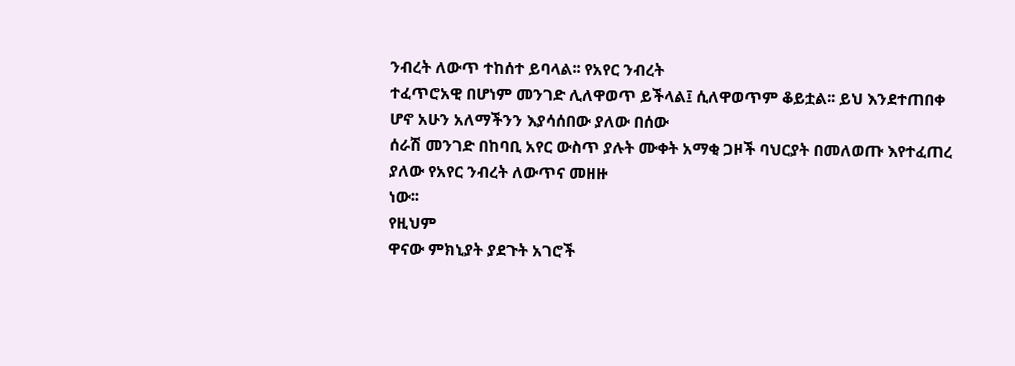ንብረት ለውጥ ተከሰተ ይባላል፡፡ የአየር ንብረት
ተፈጥሮአዊ በሆነም መንገድ ሊለዋወጥ ይችላል፤ ሲለዋወጥም ቆይቷል፡፡ ይህ እንደተጠበቀ ሆኖ አሁን አለማችንን እያሳሰበው ያለው በሰው
ሰራሽ መንገድ በከባቢ አየር ውስጥ ያሉት ሙቀት አማቂ ጋዞች ባህርያት በመለወጡ እየተፈጠረ ያለው የአየር ንብረት ለውጥና መዘዙ
ነው፡፡
የዚህም
ዋናው ምክኒያት ያደጉት አገሮች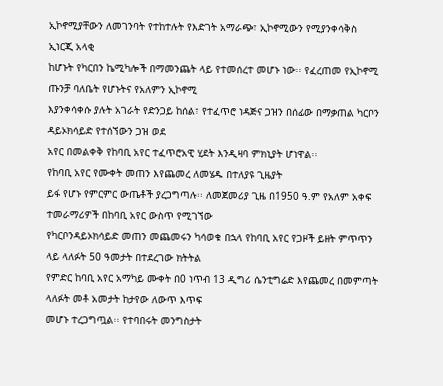ኢኮኖሚያቸውን ለመገንባት የተከተሉት የእድገት አማራጭ፣ ኢኮኖሚውን የሚያንቀሳቅስ ኢነርጂ አላቂ
ከሆኑት የካርበን ኬሚካሎች በማመንጨት ላይ የተመሰረተ መሆኑ ነው፡፡ የፈረጠመ የኢኮኖሚ ጡንቻ ባለቤት የሆኑትና የአለምን ኢኮኖሚ
እያንቀሳቀሱ ያሉት አገራት የድንጋይ ከሰል፣ የተፈጥሮ ነዳጅና ጋዝን በሰፊው በማቃጠል ካርቦን ዳይኦክሳይድ የተሰኘውን ጋዝ ወደ
አየር በመልቀቅ የከባቢ አየር ተፈጥሮአዊ ሂደት እንዲዛባ ምክኒያት ሆነዋል፡፡
የከባቢ አየር የሙቀት መጠን እየጨመረ ለመሄዱ በተለያዩ ጊዜያት
ይፋ የሆኑ የምርምር ውጤቶች ያረጋግጣሉ፡፡ ለመጀመሪያ ጊዜ በ1950 ዓ.ም የአለም አቀፍ ተመራማሪዎች በከባቢ አየር ውስጥ የሚገኘው
የካርቦንዳይኦክሳይድ መጠን መጨመሩን ካሳወቁ በኋላ የከባቢ አየር የጋዞች ይዘት ምጥጥን ላይ ላለፉት 50 ዓመታት በተደረገው ክትትል
የምድር ከባቢ አየር አማካይ ሙቀት በ0 ነጥብ 13 ዲግሪ ሴንቲግሬድ እየጨመረ በመምጣት ላለፉት መቶ አመታት ከታየው ለውጥ እጥፍ
መሆኑ ተረጋግጧል፡፡ የተባበሩት መንግስታት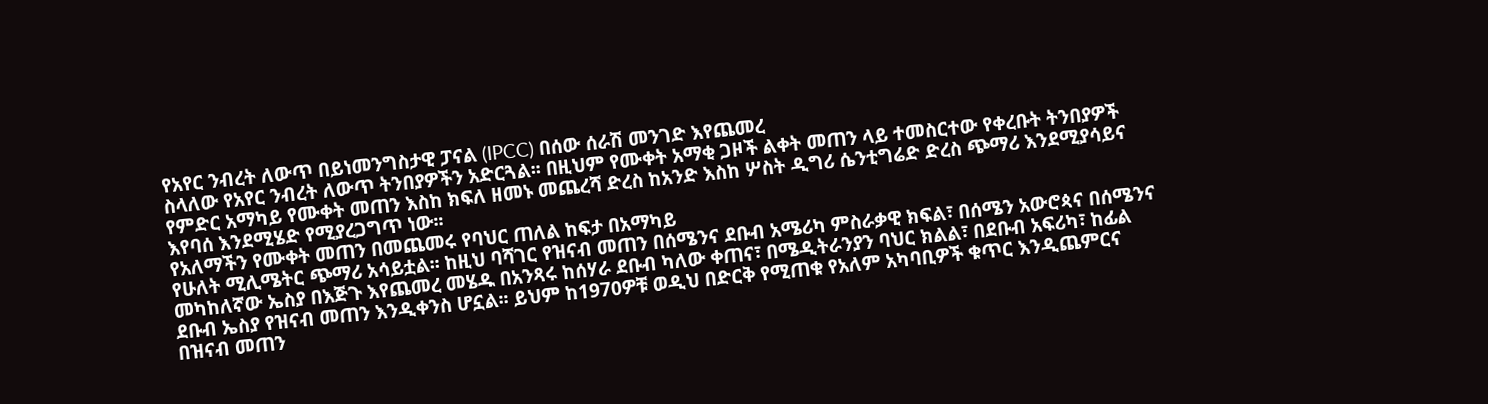የአየር ንብረት ለውጥ በይነመንግስታዊ ፓናል (IPCC) በሰው ሰራሽ መንገድ እየጨመረ
ስላለው የአየር ንብረት ለውጥ ትንበያዎችን አድርጓል፡፡ በዚህም የሙቀት አማቂ ጋዞች ልቀት መጠን ላይ ተመስርተው የቀረቡት ትንበያዎች
የምድር አማካይ የሙቀት መጠን እስከ ክፍለ ዘመኑ መጨረሻ ድረስ ከአንድ እስከ ሦስት ዲግሪ ሴንቲግሬድ ድረስ ጭማሪ እንደሚያሳይና
እየባሰ እንደሚሄድ የሚያረጋግጥ ነው፡፡
የአለማችን የሙቀት መጠን በመጨመሩ የባህር ጠለል ከፍታ በአማካይ
የሁለት ሚሊሜትር ጭማሪ አሳይቷል፡፡ ከዚህ ባሻገር የዝናብ መጠን በሰሜንና ደቡብ አሜሪካ ምስራቃዊ ክፍል፣ በሰሜን አውሮጳና በሰሜንና
መካከለኛው ኤስያ በእጅጉ እየጨመረ መሄዱ በአንጻሩ ከሰሃራ ደቡብ ካለው ቀጠና፣ በሜዲትራንያን ባህር ክልል፣ በደቡብ አፍሪካ፣ ከፊል
ደቡብ ኤስያ የዝናብ መጠን እንዲቀንስ ሆኗል፡፡ ይህም ከ1970ዎቹ ወዲህ በድርቅ የሚጠቁ የአለም አካባቢዎች ቁጥር እንዲጨምርና
በዝናብ መጠን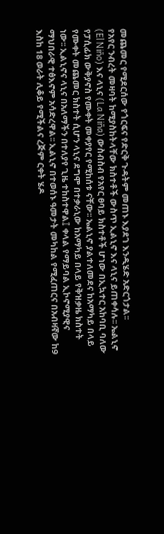መጨመር የሚደርሰው የጎርፍና የድርቅ ጉዳትም መጠኑ እያደገ እንዲሄድ አድርጎታል፡፡
የአየር ንብረት መዛባት ከሚያስከትላቸው ክስተቶች ውስጥ ኢልኒኖ እና ላኒና ይጠቀሳሉ፡፡ ኤልኒኖ (El Niño) እና ላኒና (La Niña) ውስብስብ የአየር ፀባይ ክስተቶች ሆነው በኢኳተር አከባቢ ባለው የፓሲፊክ ውቅያኖስ የሙቀት መቀያየር የሚከሰቱ ናቸው፡፡ ኤልኒኖ ያልተለመደና ከአማካይ በላይ የሙቀት መጨመር ክስተት ሲሆን ላኒና ደግሞ በተቃራኒው ከአማካይ በላይ የቅዝቃዜ ክስተት ነው፡፡ ኢልኒኖና ላኒና በአለማችን በተለያየ ጊዜ ተከስተዋል፤ ቀላል የማይባል ኢኮኖሚያዊና ማህበራዊ ተፅእኖም አሳድረዋል፡፡ ኢልኒኖ በተወሰኑ ዓመታት መካከል የሚፈጠርና በአብዛኛው ከ9 እስከ 18 ወራት ሊቆይ የሚችልና ረጅም ርቀት ሄዶ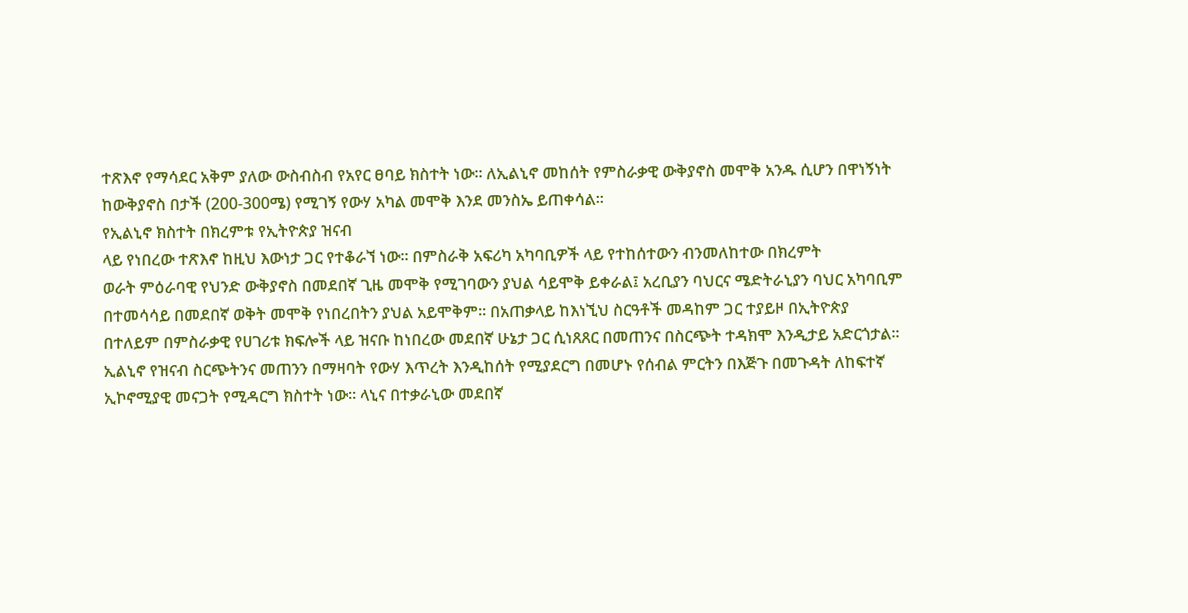ተጽእኖ የማሳደር አቅም ያለው ውስብስብ የአየር ፀባይ ክስተት ነው፡፡ ለኢልኒኖ መከሰት የምስራቃዊ ውቅያኖስ መሞቅ አንዱ ሲሆን በዋነኝነት ከውቅያኖስ በታች (200-300ሜ) የሚገኝ የውሃ አካል መሞቅ እንደ መንስኤ ይጠቀሳል፡፡
የኢልኒኖ ክስተት በክረምቱ የኢትዮጵያ ዝናብ
ላይ የነበረው ተጽእኖ ከዚህ እውነታ ጋር የተቆራኘ ነው፡፡ በምስራቅ አፍሪካ አካባቢዎች ላይ የተከሰተውን ብንመለከተው በክረምት
ወራት ምዕራባዊ የህንድ ውቅያኖስ በመደበኛ ጊዜ መሞቅ የሚገባውን ያህል ሳይሞቅ ይቀራል፤ አረቢያን ባህርና ሜድትራኒያን ባህር አካባቢም
በተመሳሳይ በመደበኛ ወቅት መሞቅ የነበረበትን ያህል አይሞቅም፡፡ በአጠቃላይ ከእነኚህ ስርዓቶች መዳከም ጋር ተያይዞ በኢትዮጵያ
በተለይም በምስራቃዊ የሀገሪቱ ክፍሎች ላይ ዝናቡ ከነበረው መደበኛ ሁኔታ ጋር ሲነጸጸር በመጠንና በስርጭት ተዳክሞ እንዲታይ አድርጎታል፡፡
ኢልኒኖ የዝናብ ስርጭትንና መጠንን በማዛባት የውሃ እጥረት እንዲከሰት የሚያደርግ በመሆኑ የሰብል ምርትን በእጅጉ በመጉዳት ለከፍተኛ ኢኮኖሚያዊ መናጋት የሚዳርግ ክስተት ነው፡፡ ላኒና በተቃራኒው መደበኛ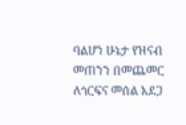ባልሆነ ሁኔታ የዝናብ መጠንን በመጨመር ለጎርፍና መሰል አደጋ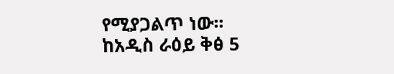የሚያጋልጥ ነው፡፡
ከአዲስ ራዕይ ቅፅ 5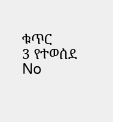ቁጥር
3 የተወሰደ
No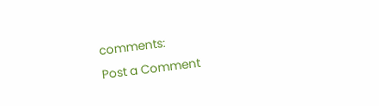comments:
Post a Comment